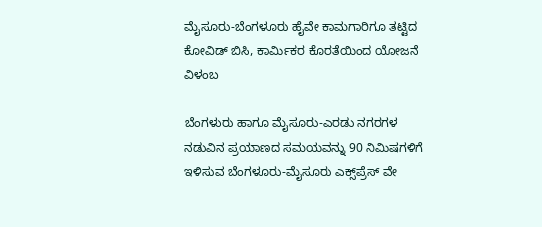ಮೈಸೂರು-ಬೆಂಗಳೂರು ಹೈವೇ ಕಾಮಗಾರಿಗೂ ತಟ್ಟಿದ ಕೋವಿಡ್ ಬಿಸಿ, ಕಾರ್ಮಿಕರ ಕೊರತೆಯಿಂದ ಯೋಜನೆ ವಿಳಂಬ

ಬೆಂಗಳುರು ಹಾಗೂ ಮೈಸೂರು-ಎರಡು ನಗರಗಳ ನಡುವಿನ ಪ್ರಯಾಣದ ಸಮಯವನ್ನು 90 ನಿಮಿಷಗಳಿಗೆ ಇಳಿಸುವ ಬೆಂಗಳೂರು-ಮೈಸೂರು ಎಕ್ಸ್‌ಪ್ರೆಸ್ ವೇ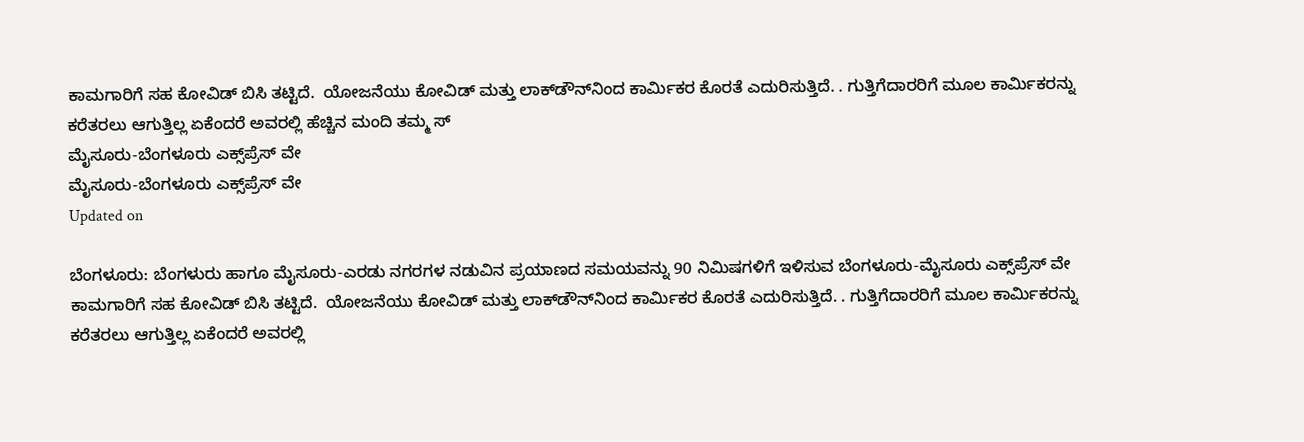ಕಾಮಗಾರಿಗೆ ಸಹ ಕೋವಿಡ್ ಬಿಸಿ ತಟ್ಟಿದೆ.  ಯೋಜನೆಯು ಕೋವಿಡ್ ಮತ್ತು ಲಾಕ್‌ಡೌನ್‌ನಿಂದ ಕಾರ್ಮಿಕರ ಕೊರತೆ ಎದುರಿಸುತ್ತಿದೆ. . ಗುತ್ತಿಗೆದಾರರಿಗೆ ಮೂಲ ಕಾರ್ಮಿಕರನ್ನು ಕರೆತರಲು ಆಗುತ್ತಿಲ್ಲ ಏಕೆಂದರೆ ಅವರಲ್ಲಿ ಹೆಚ್ಚಿನ ಮಂದಿ ತಮ್ಮ ಸ್
ಮೈಸೂರು-ಬೆಂಗಳೂರು ಎಕ್ಸ್‌ಪ್ರೆಸ್ ವೇ
ಮೈಸೂರು-ಬೆಂಗಳೂರು ಎಕ್ಸ್‌ಪ್ರೆಸ್ ವೇ
Updated on

ಬೆಂಗಳೂರು: ಬೆಂಗಳುರು ಹಾಗೂ ಮೈಸೂರು-ಎರಡು ನಗರಗಳ ನಡುವಿನ ಪ್ರಯಾಣದ ಸಮಯವನ್ನು 90 ನಿಮಿಷಗಳಿಗೆ ಇಳಿಸುವ ಬೆಂಗಳೂರು-ಮೈಸೂರು ಎಕ್ಸ್‌ಪ್ರೆಸ್ ವೇ ಕಾಮಗಾರಿಗೆ ಸಹ ಕೋವಿಡ್ ಬಿಸಿ ತಟ್ಟಿದೆ.  ಯೋಜನೆಯು ಕೋವಿಡ್ ಮತ್ತು ಲಾಕ್‌ಡೌನ್‌ನಿಂದ ಕಾರ್ಮಿಕರ ಕೊರತೆ ಎದುರಿಸುತ್ತಿದೆ. . ಗುತ್ತಿಗೆದಾರರಿಗೆ ಮೂಲ ಕಾರ್ಮಿಕರನ್ನು ಕರೆತರಲು ಆಗುತ್ತಿಲ್ಲ ಏಕೆಂದರೆ ಅವರಲ್ಲಿ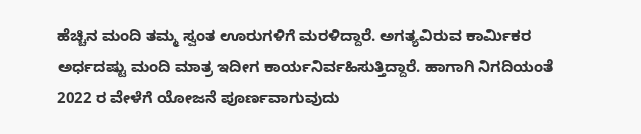ಹೆಚ್ಚಿನ ಮಂದಿ ತಮ್ಮ ಸ್ವಂತ ಊರುಗಳಿಗೆ ಮರಳಿದ್ದಾರೆ. ಅಗತ್ಯವಿರುವ ಕಾರ್ಮಿಕರ ಅರ್ಧದಷ್ಟು ಮಂದಿ ಮಾತ್ರ ಇದೀಗ ಕಾರ್ಯನಿರ್ವಹಿಸುತ್ತಿದ್ದಾರೆ. ಹಾಗಾಗಿ ನಿಗದಿಯಂತೆ  2022 ರ ವೇಳೆಗೆ ಯೋಜನೆ ಪೂರ್ಣವಾಗುವುದು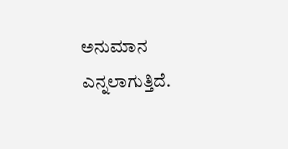ಅನುಮಾನ ಎನ್ನಲಾಗುತ್ತಿದೆ.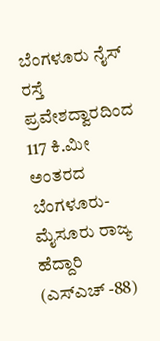ಬೆಂಗಳೂರು ನೈಸ್ ರಸ್ತೆ ಪ್ರವೇಶದ್ವಾರದಿಂದ 117 ಕಿ.ಮೀ ಅಂತರದ ಬೆಂಗಳೂರು-ಮೈಸೂರು ರಾಜ್ಯ ಹೆದ್ದಾರಿ (ಎಸ್‌ಎಚ್ -88)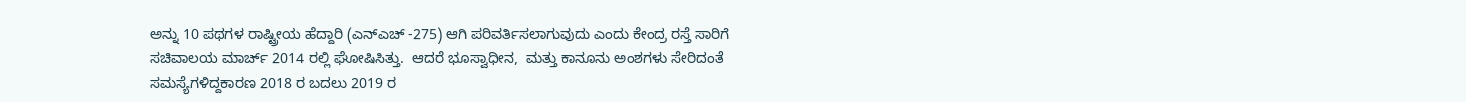ಅನ್ನು 10 ಪಥಗಳ ರಾಷ್ಟ್ರೀಯ ಹೆದ್ದಾರಿ (ಎನ್‌ಎಚ್ -275) ಆಗಿ ಪರಿವರ್ತಿಸಲಾಗುವುದು ಎಂದು ಕೇಂದ್ರ ರಸ್ತೆ ಸಾರಿಗೆ ಸಚಿವಾಲಯ ಮಾರ್ಚ್ 2014 ರಲ್ಲಿ ಘೋಷಿಸಿತ್ತು.  ಆದರೆ ಭೂಸ್ವಾಧೀನ,  ಮತ್ತು ಕಾನೂನು ಅಂಶಗಳು ಸೇರಿದಂತೆ ಸಮಸ್ಯೆಗಳಿದ್ದಕಾರಣ 2018 ರ ಬದಲು 2019 ರ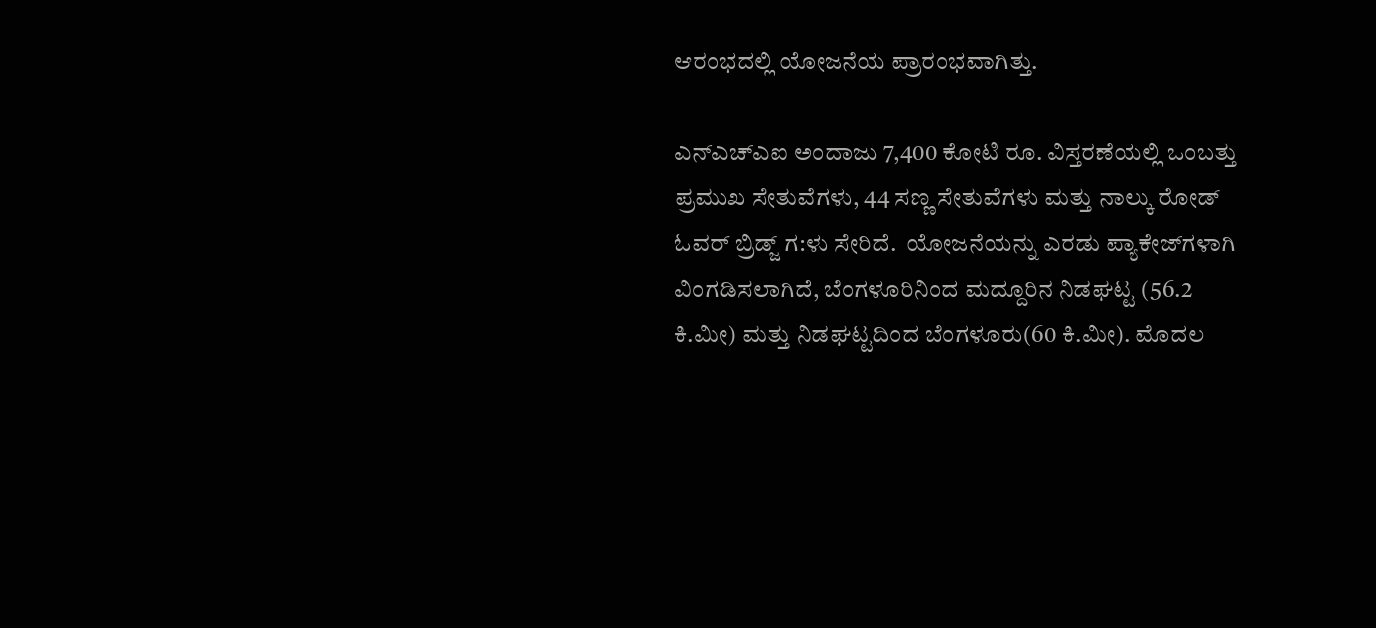ಆರಂಭದಲ್ಲಿ ಯೋಜನೆಯ ಪ್ರಾರಂಭವಾಗಿತ್ತು.

ಎನ್‌ಎಚ್‌ಎಐ ಅಂದಾಜು 7,400 ಕೋಟಿ ರೂ. ವಿಸ್ತರಣೆಯಲ್ಲಿ ಒಂಬತ್ತು ಪ್ರಮುಖ ಸೇತುವೆಗಳು, 44 ಸಣ್ಣ ಸೇತುವೆಗಳು ಮತ್ತು ನಾಲ್ಕು ರೋಡ್ ಓವರ್ ಬ್ರಿಡ್ಜ್ ಗ:ಳು ಸೇರಿದೆ.  ಯೋಜನೆಯನ್ನು ಎರಡು ಪ್ಯಾಕೇಜ್‌ಗಳಾಗಿ ವಿಂಗಡಿಸಲಾಗಿದೆ, ಬೆಂಗಳೂರಿನಿಂದ ಮದ್ದೂರಿನ ನಿಡಘಟ್ಟ (56.2 ಕಿ.ಮೀ) ಮತ್ತು ನಿಡಘಟ್ಟದಿಂದ ಬೆಂಗಳೂರು(60 ಕಿ.ಮೀ). ಮೊದಲ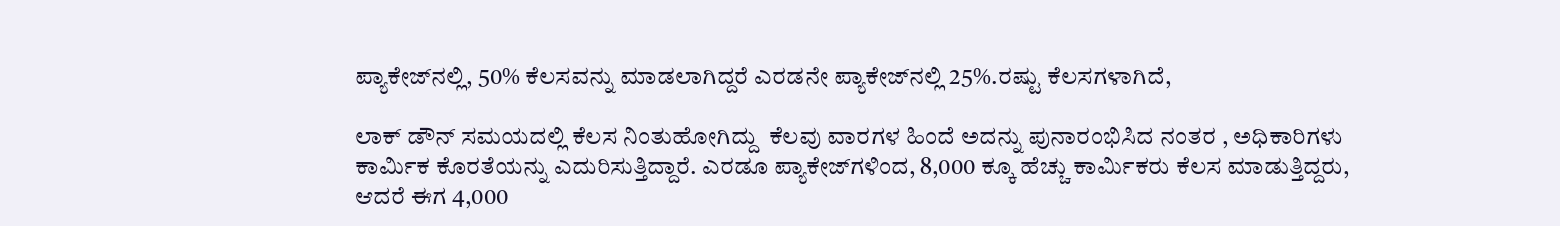ಪ್ಯಾಕೇಜ್‌ನಲ್ಲಿ, 50% ಕೆಲಸವನ್ನು ಮಾಡಲಾಗಿದ್ದರೆ ಎರಡನೇ ಪ್ಯಾಕೇಜ್‌ನಲ್ಲಿ 25%.ರಷ್ಟು ಕೆಲಸಗಳಾಗಿದೆ,

ಲಾಕ್ ಡೌನ್ ಸಮಯದಲ್ಲಿ ಕೆಲಸ ನಿಂತುಹೋಗಿದ್ದು  ಕೆಲವು ವಾರಗಳ ಹಿಂದೆ ಅದನ್ನು ಪುನಾರಂಭಿಸಿದ ನಂತರ , ಅಧಿಕಾರಿಗಳು ಕಾರ್ಮಿಕ ಕೊರತೆಯನ್ನು ಎದುರಿಸುತ್ತಿದ್ದಾರೆ. ಎರಡೂ ಪ್ಯಾಕೇಜ್‌ಗಳಿಂದ, 8,000 ಕ್ಕೂ ಹೆಚ್ಚು ಕಾರ್ಮಿಕರು ಕೆಲಸ ಮಾಡುತ್ತಿದ್ದರು, ಆದರೆ ಈಗ 4,000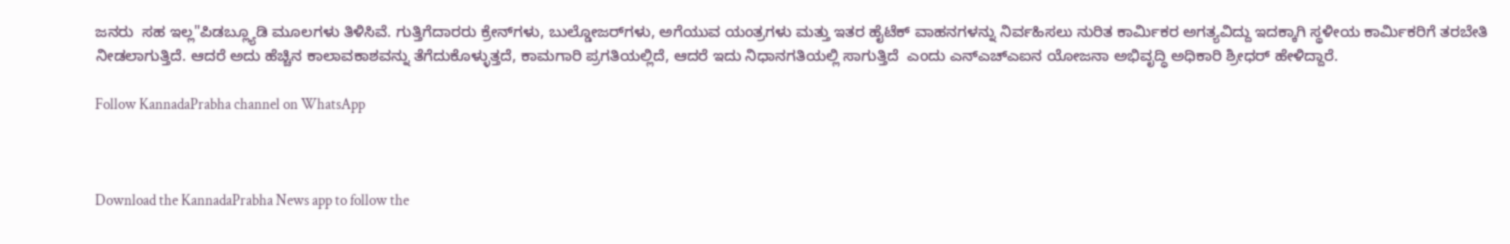ಜನರು  ಸಹ ಇಲ್ಲ"ಪಿಡಬ್ಲ್ಯೂಡಿ ಮೂಲಗಳು ತಿಳಿಸಿವೆ. ಗುತ್ತಿಗೆದಾರರು ಕ್ರೇನ್‌ಗಳು, ಬುಲ್ಡೋಜರ್‌ಗಳು, ಅಗೆಯುವ ಯಂತ್ರಗಳು ಮತ್ತು ಇತರ ಹೈಟೆಕ್ ವಾಹನಗಳನ್ನು ನಿರ್ವಹಿಸಲು ನುರಿತ ಕಾರ್ಮಿಕರ ಅಗತ್ಯವಿದ್ದು ಇದಕ್ಕಾಗಿ ಸ್ಥಳೀಯ ಕಾರ್ಮಿಕರಿಗೆ ತರಬೇತಿ ನೀಡಲಾಗುತ್ತಿದೆ. ಆದರೆ ಅದು ಹೆಚ್ಚಿನ ಕಾಲಾವಕಾಶವನ್ನು ತೆಗೆದುಕೊಳ್ಳುತ್ತದೆ, ಕಾಮಗಾರಿ ಪ್ರಗತಿಯಲ್ಲಿದೆ, ಆದರೆ ಇದು ನಿಧಾನಗತಿಯಲ್ಲಿ ಸಾಗುತ್ತಿದೆ  ಎಂದು ಎನ್‌ಎಚ್‌ಎಐನ ಯೋಜನಾ ಅಭಿವೃದ್ಧಿ ಅಧಿಕಾರಿ ಶ್ರೀಧರ್ ಹೇಳಿದ್ದಾರೆ.

Follow KannadaPrabha channel on WhatsApp



Download the KannadaPrabha News app to follow the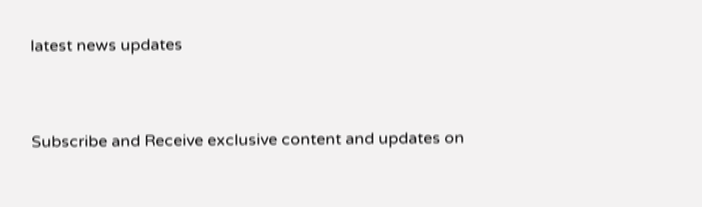latest news updates



Subscribe and Receive exclusive content and updates on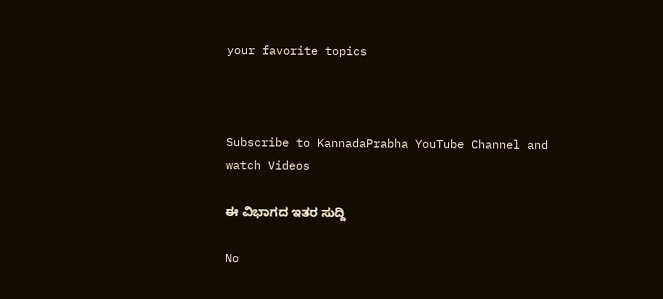your favorite topics



Subscribe to KannadaPrabha YouTube Channel and watch Videos

ಈ ವಿಭಾಗದ ಇತರ ಸುದ್ದಿ

No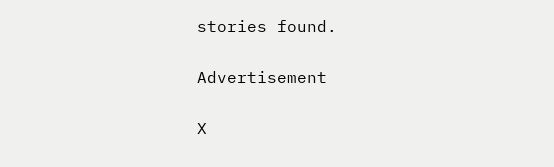stories found.

Advertisement

X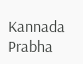Kannada Prabha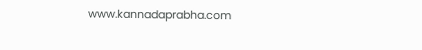www.kannadaprabha.com